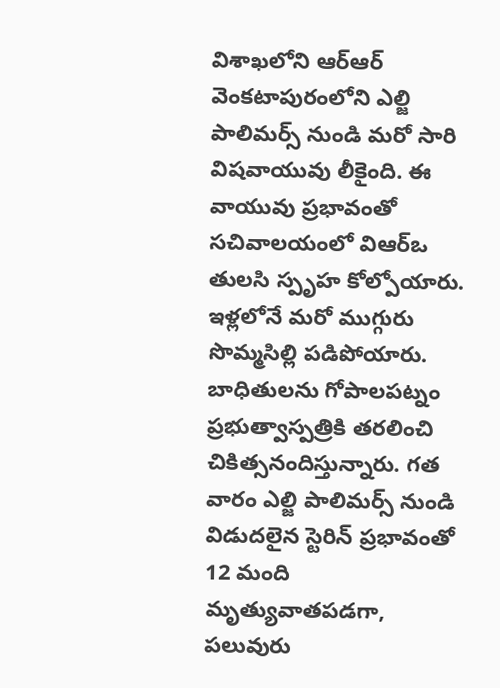విశాఖలోని ఆర్ఆర్ వెంకటాపురంలోని ఎల్జి పాలిమర్స్ నుండి మరో సారి విషవాయువు లీకైంది. ఈ వాయువు ప్రభావంతో సచివాలయంలో విఆర్ఒ తులసి స్పృహ కోల్పోయారు. ఇళ్లలోనే మరో ముగ్గురు సొమ్మసిల్లి పడిపోయారు. బాధితులను గోపాలపట్నం ప్రభుత్వాస్పత్రికి తరలించి చికిత్సనందిస్తున్నారు. గత వారం ఎల్జి పాలిమర్స్ నుండి విడుదలైన స్టెరిన్ ప్రభావంతో 12 మంది మృత్యువాతపడగా, పలువురు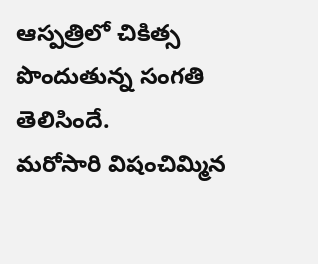ఆస్పత్రిలో చికిత్స పొందుతున్న సంగతి తెలిసిందే.
మరోసారి విషంచిమ్మిన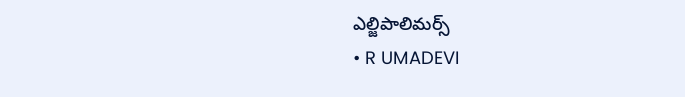ఎల్జిపాలిమర్స్
• R UMADEVI